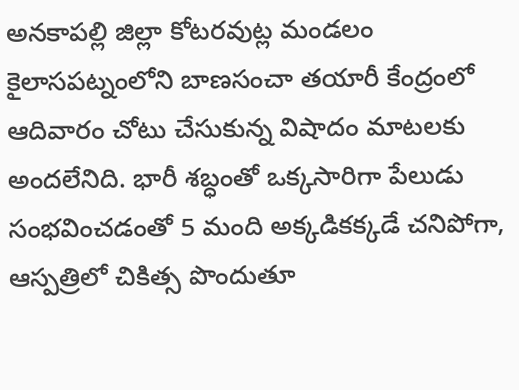అనకాపల్లి జిల్లా కోటరవుట్ల మండలం కైలాసపట్నంలోని బాణసంచా తయారీ కేంద్రంలో ఆదివారం చోటు చేసుకున్న విషాదం మాటలకు అందలేనిది. భారీ శబ్ధంతో ఒక్కసారిగా పేలుడు సంభవించడంతో 5 మంది అక్కడికక్కడే చనిపోగా, ఆస్పత్రిలో చికిత్స పొందుతూ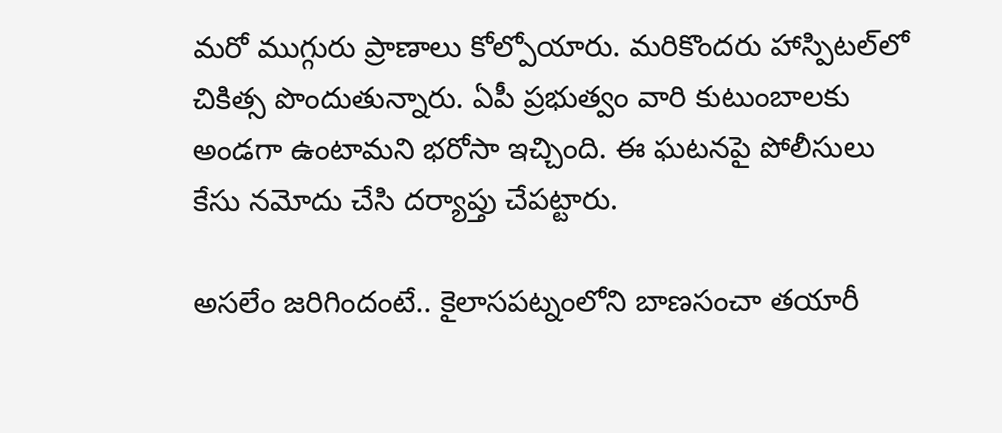మరో ముగ్గురు ప్రాణాలు కోల్పోయారు. మరికొందరు హాస్పిటల్‌లో చికిత్స పొందుతున్నారు. ఏపీ ప్రభుత్వం వారి కుటుంబాలకు అండగా ఉంటామని భరోసా ఇచ్చింది. ఈ ఘటనపై పోలీసులు కేసు నమోదు చేసి దర్యాప్తు చేపట్టారు.

అసలేం జరిగిందంటే.. కైలాసపట్నంలోని బాణసంచా తయారీ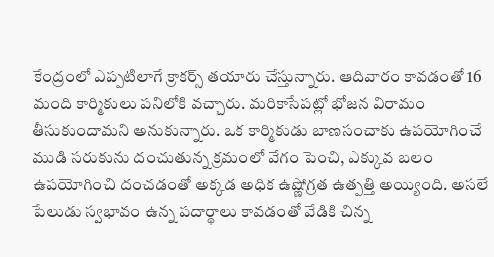కేంద్రంలో ఎప్పటిలాగే క్రాకర్స్ తయారు చేస్తున్నారు. ఆదివారం కావడంతో 16 మంది కార్మికులు పనిలోకి వచ్చారు. మరికాసేపట్లో భోజన విరామం తీసుకుందామని అనుకున్నారు. ఒక కార్మికుడు బాణసంచాకు ఉపయోగించే ముడి సరుకును దంచుతున్న క్రమంలో వేగం పెంచి, ఎక్కువ బలం ఉపయోగించి దంచడంతో అక్కడ అధిక ఉష్ణోగ్రత ఉత్పత్తి అయ్యింది. అసలే పేలుడు స్వభావం ఉన్న పదార్థాలు కావడంతో వేడికి చిన్న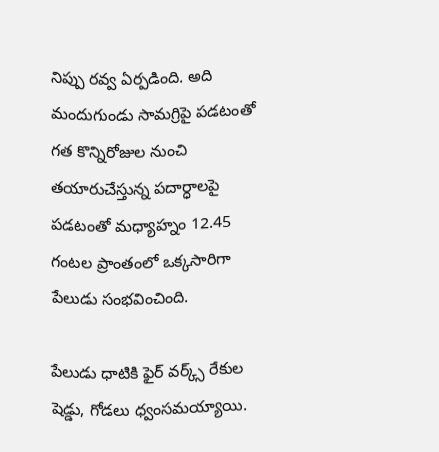నిప్పు రవ్వ ఏర్పడింది. అది మందుగుండు సామగ్రిపై పడటంతో గత కొన్నిరోజుల నుంచి తయారుచేస్తున్న పదార్ధాలపై పడటంతో మధ్యాహ్నం 12.45 గంటల ప్రాంతంలో ఒక్కసారిగా పేలుడు సంభవించింది.

పేలుడు ధాటికి ఫైర్‌ వర్క్స్‌ రేకుల షెడ్డు, గోడలు ధ్వంసమయ్యాయి.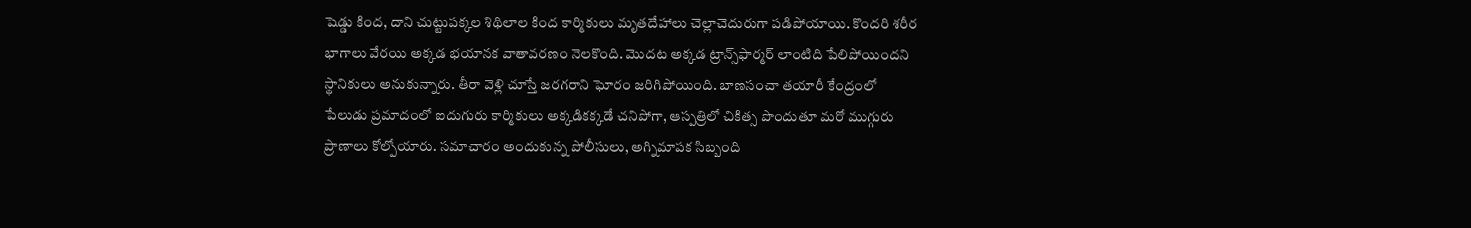షెడ్డు కింద, దాని చుట్టుపక్కల శిథిలాల కింద కార్మికులు మృతదేహాలు చెల్లాచెదురుగా పడిపోయాయి. కొందరి శరీర భాగాలు వేరయి అక్కడ భయానక వాతావరణం నెలకొంది. మొదట అక్కడ ట్రాన్స్‌ఫార్మర్ లాంటిది పేలిపోయిందని స్థానికులు అనుకున్నారు. తీరా వెళ్లి చూస్తే జరగరాని ఘోరం జరిగిపోయింది. బాణసంచా తయారీ కేంద్రంలో పేలుడు ప్రమాదంలో ఐదుగురు కార్మికులు అక్కడికక్కడే చనిపోగా, ఆస్పత్రిలో చికిత్స పొందుతూ మరో ముగ్గురు ప్రాణాలు కోల్పోయారు. సమాచారం అందుకున్న పోలీసులు, అగ్నిమాపక సిబ్బంది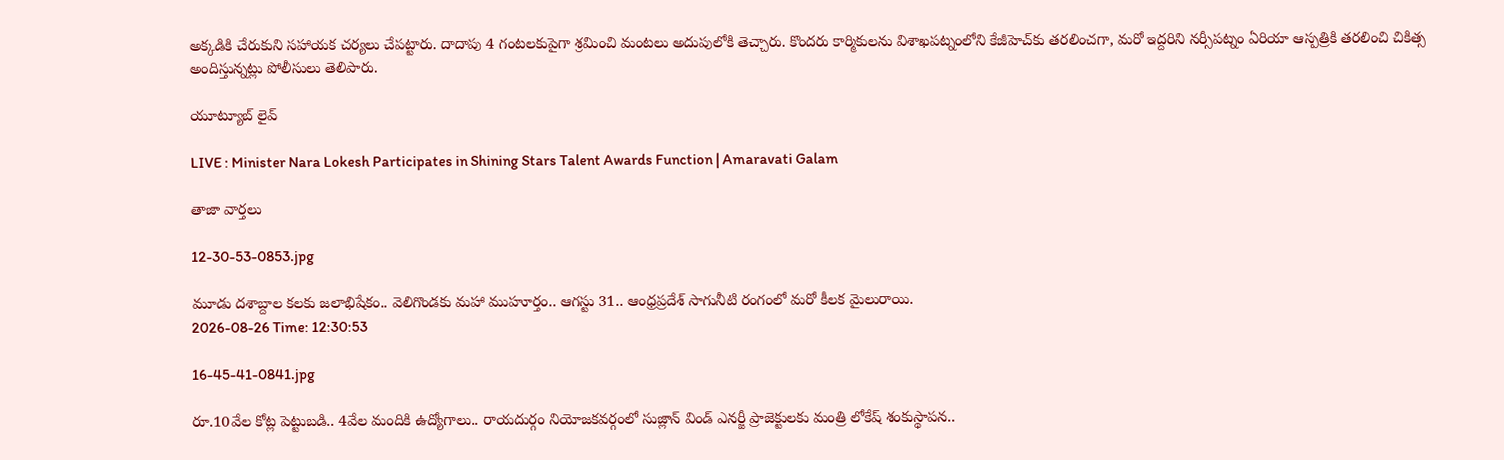అక్కడికి చేరుకుని సహాయక చర్యలు చేపట్టారు. దాదాపు 4 గంటలకుపైగా శ్రమించి మంటలు అదుపులోకి తెచ్చారు. కొందరు కార్మికులను విశాఖపట్నంలోని కేజీహెచ్‌కు తరలించగా, మరో ఇద్దరిని నర్సీపట్నం ఏరియా ఆస్పత్రికి తరలించి చికిత్స అందిస్తున్నట్లు పోలీసులు తెలిపారు.

యూట్యూబ్ లైవ్

LIVE : Minister Nara Lokesh Participates in Shining Stars Talent Awards Function | Amaravati Galam

తాజా వార్తలు

12-30-53-0853.jpg

మూడు దశాబ్దాల కలకు జలాభిషేకం.. వెలిగొండకు మహా ముహూర్తం.. ఆగస్టు 31.. ఆంధ్రప్రదేశ్ సాగునీటి రంగంలో మరో కీలక మైలురాయి.
2026-08-26 Time: 12:30:53

16-45-41-0841.jpg

రూ.10వేల కోట్ల పెట్టుబడి.. 4వేల మందికి ఉద్యోగాలు.. రాయదుర్గం నియోజకవర్గంలో సుజ్లాన్ విండ్ ఎనర్జీ ప్రాజెక్టులకు మంత్రి లోకేష్ శంకుస్థాపన..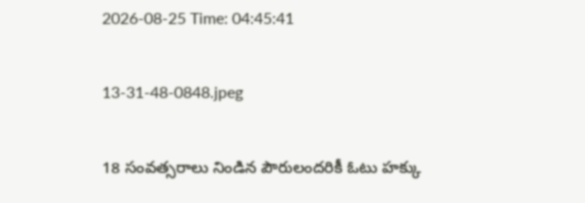2026-08-25 Time: 04:45:41

13-31-48-0848.jpeg

18 సంవత్సరాలు నిండిన పౌరులందరికీ ఓటు హక్కు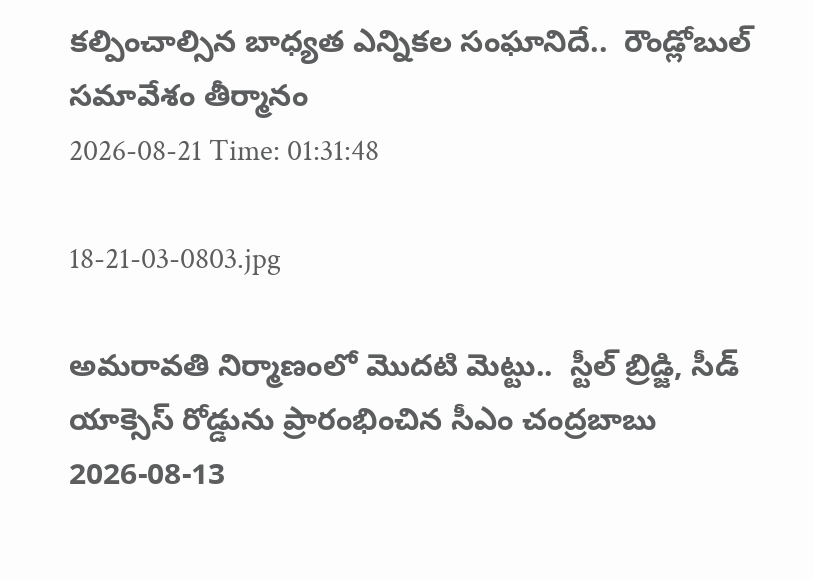కల్పించాల్సిన బాధ్యత ఎన్నికల సంఘానిదే..  రౌండ్లోబుల్ సమావేశం తీర్మానం
2026-08-21 Time: 01:31:48

18-21-03-0803.jpg

అమరావతి నిర్మాణంలో మొదటి మెట్టు..  స్టీల్ బ్రిడ్జి, సీడ్ యాక్సెస్ రోడ్డును ప్రారంభించిన సీఎం చంద్రబాబు
2026-08-13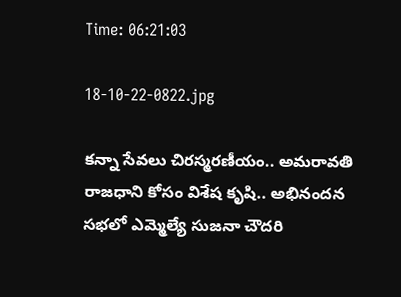Time: 06:21:03

18-10-22-0822.jpg

కన్నా సేవలు చిరస్మరణీయం.. అమరావతి రాజధాని కోసం విశేష కృషి.. అభినందన సభలో ఎమ్మెల్యే సుజనా చౌదరి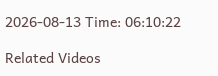2026-08-13 Time: 06:10:22

Related Videos